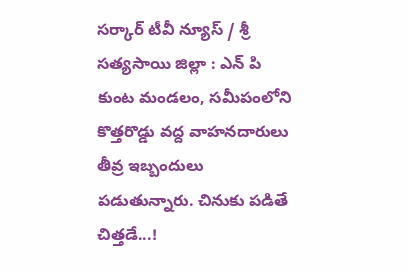సర్కార్ టీవీ న్యూస్ / శ్రీ సత్యసాయి జిల్లా : ఎన్ పి కుంట మండలం, సమీపంలోని కొత్తరొడ్డు వద్ద వాహనదారులు తీవ్ర ఇబ్బందులు పడుతున్నారు. చినుకు పడితే చిత్తడే...!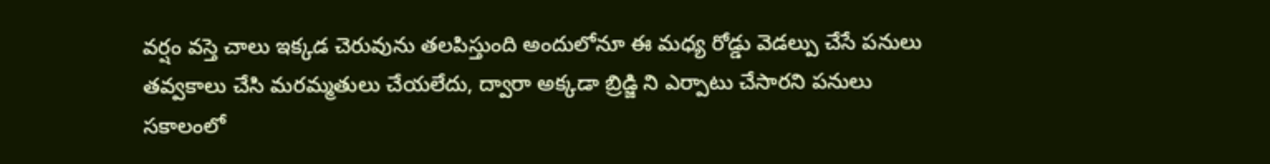వర్షం వస్తె చాలు ఇక్కడ చెరువును తలపిస్తుంది అందులోనూ ఈ మధ్య రోడ్డు వెడల్పు చేసే పనులు తవ్వకాలు చేసి మరమ్మతులు చేయలేదు, ద్వారా అక్కడా బ్రిడ్జి ని ఎర్పాటు చేసారని పనులు సకాలంలో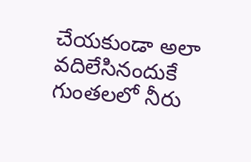చేయకుండా అలా వదిలేసినందుకే గుంతలలో నీరు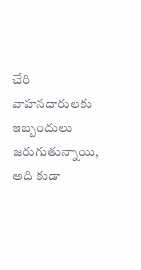చేరి వాహనదారులకు ఇబ్బందులు జరుగుతున్నాయి, అది కుడా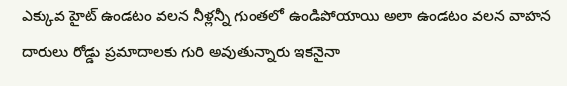ఎక్కువ హైట్ ఉండటం వలన నీళ్లన్నీ గుంతలో ఉండిపోయాయి అలా ఉండటం వలన వాహన దారులు రోడ్డు ప్రమాదాలకు గురి అవుతున్నారు ఇకనైనా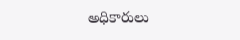అధికారులు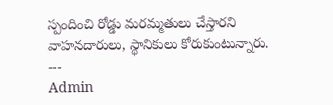స్పందించి రోడ్డు మరమ్మతులు చేస్తారని వాహనదారులు, స్థానికులు కోరుకుంటున్నారు.
---
Admin